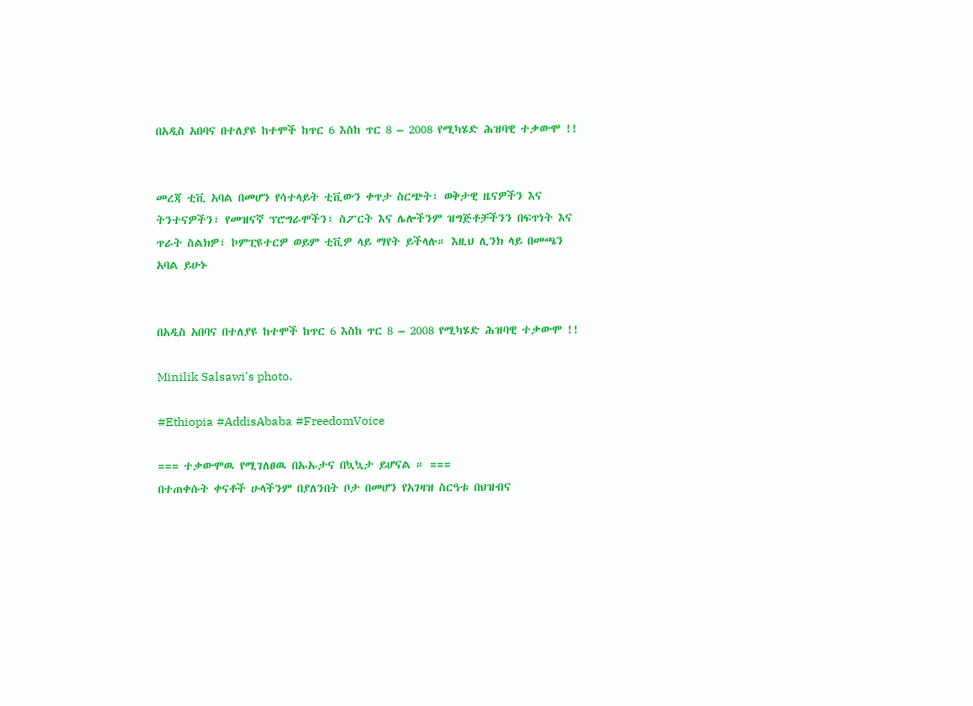በአዲስ አበባና በተለያዩ ከተሞች ከጥር 6 እስከ ጥር 8 – 2008 የሚካሄድ ሕዝባዊ ተቃውሞ !!


መረጃ ቲቪ አባል በመሆን የሳተላይት ቲቪውን ቀጥታ ስርጭት፣ ወቅታዊ ዜናዎችን እና ትንተናዎችን፣ የመዝናኛ ፕሮግራሞችን፣ ስፖርት እና ሌሎችንም ዝግጅቶቻችንን በፍጥነት እና ጥራት ስልክዎ፣ ኮምፒዩተርዎ ወይም ቲቪዎ ላይ ማየት ይችላሉ። እዚህ ሊንክ ላይ በመጫን አባል ይሁኑ


በአዲስ አበባና በተለያዩ ከተሞች ከጥር 6 እስከ ጥር 8 – 2008 የሚካሄድ ሕዝባዊ ተቃውሞ !!

Minilik Salsawi's photo.

#Ethiopia #AddisAbaba #FreedomVoice

=== ተቃውሞዉ የሚገለፀዉ በኡኡታና በኳኳታ ይሆናል ። ===
በተጠቀሱት ቀናቶች ሁላችንም በያለንበት ቦታ በመሆን የአገዛዝ ስርዓቱ በህዝብና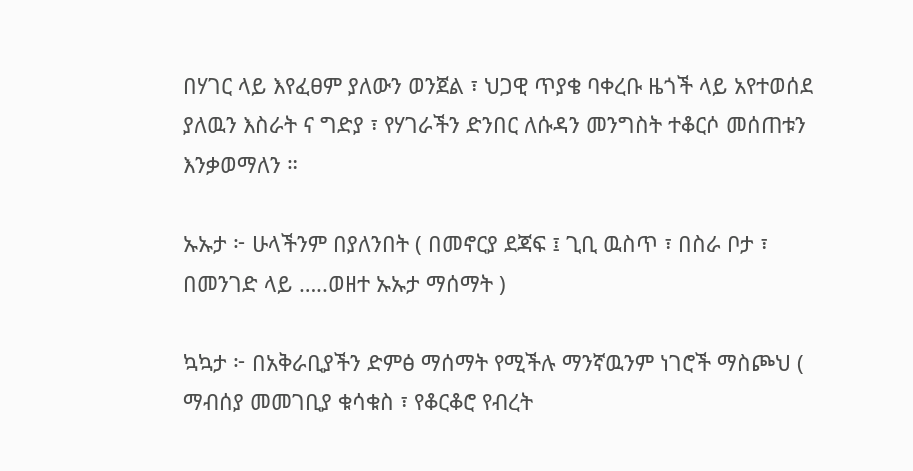በሃገር ላይ እየፈፀም ያለውን ወንጀል ፣ ህጋዊ ጥያቄ ባቀረቡ ዜጎች ላይ አየተወሰደ ያለዉን እስራት ና ግድያ ፣ የሃገራችን ድንበር ለሱዳን መንግስት ተቆርሶ መሰጠቱን እንቃወማለን ።

ኡኡታ ፦ ሁላችንም በያለንበት ( በመኖርያ ደጃፍ ፤ ጊቢ ዉስጥ ፣ በስራ ቦታ ፣ በመንገድ ላይ …..ወዘተ ኡኡታ ማሰማት )

ኳኳታ ፦ በአቅራቢያችን ድምፅ ማሰማት የሚችሉ ማንኛዉንም ነገሮች ማስጮህ ( ማብሰያ መመገቢያ ቁሳቁስ ፣ የቆርቆሮ የብረት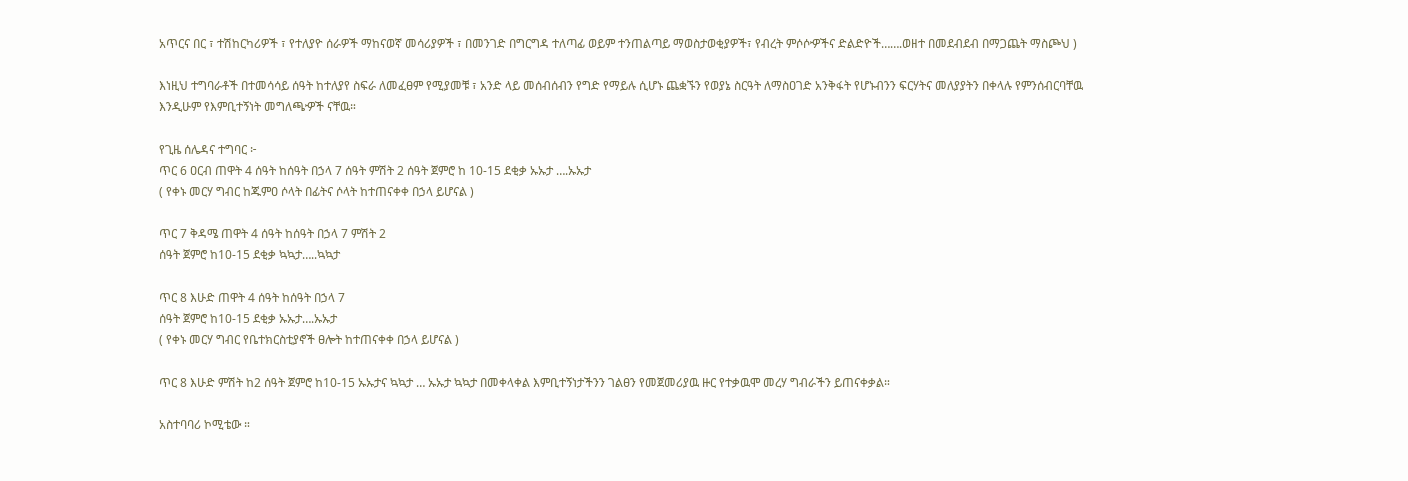አጥርና በር ፣ ተሽከርካሪዎች ፣ የተለያዮ ሰራዎች ማከናወኛ መሳሪያዎች ፣ በመንገድ በግርግዳ ተለጣፊ ወይም ተንጠልጣይ ማወስታወቂያዎች፣ የብረት ምሶሶዏችና ድልድዮች…….ወዘተ በመደብደብ በማጋጨት ማስጮህ )

እነዚህ ተግባራቶች በተመሳሳይ ሰዓት ከተለያየ ስፍራ ለመፈፀም የሚያመቹ ፣ አንድ ላይ መሰብሰብን የግድ የማይሉ ሲሆኑ ጨቋኙን የወያኔ ስርዓት ለማስዐገድ አንቅፋት የሆኑብንን ፍርሃትና መለያያትን በቀላሉ የምንሰብርባቸዉ እንዲሁም የእምቢተኝነት መግለጫዏች ናቸዉ።

የጊዜ ሰሌዳና ተግባር ፦
ጥር 6 ዐርብ ጠዋት 4 ሰዓት ከሰዓት በኃላ 7 ሰዓት ምሽት 2 ሰዓት ጀምሮ ከ 10-15 ደቂቃ ኡኡታ ….ኡኡታ
( የቀኑ መርሃ ግብር ከጁምዐ ሶላት በፊትና ሶላት ከተጠናቀቀ በኃላ ይሆናል )

ጥር 7 ቅዳሜ ጠዋት 4 ሰዓት ከሰዓት በኃላ 7 ምሽት 2
ሰዓት ጀምሮ ከ10-15 ደቂቃ ኳኳታ…..ኳኳታ

ጥር 8 እሁድ ጠዋት 4 ሰዓት ከሰዓት በኃላ 7
ሰዓት ጀምሮ ከ10-15 ደቂቃ ኡኡታ….ኡኡታ
( የቀኑ መርሃ ግብር የቤተክርስቲያኖች ፀሎት ከተጠናቀቀ በኃላ ይሆናል )

ጥር 8 እሁድ ምሽት ከ2 ሰዓት ጀምሮ ከ10-15 ኡኡታና ኳኳታ … ኡኡታ ኳኳታ በመቀላቀል እምቢተኝነታችንን ገልፀን የመጀመሪያዉ ዙር የተቃዉሞ መረሃ ግብራችን ይጠናቀቃል።

አስተባባሪ ኮሚቴው ።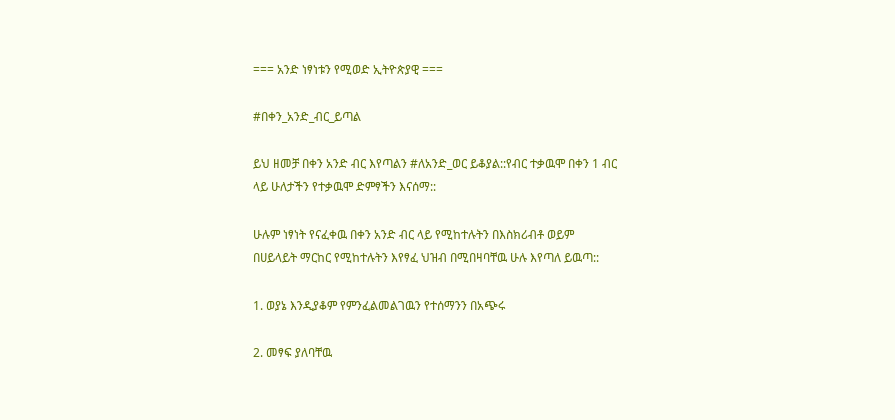=== አንድ ነፃነቱን የሚወድ ኢትዮጵያዊ ===

#በቀን_አንድ_ብር_ይጣል

ይህ ዘመቻ በቀን አንድ ብር እየጣልን #ለአንድ_ወር ይቆያል::የብር ተቃዉሞ በቀን 1 ብር ላይ ሁለታችን የተቃዉሞ ድምፃችን እናሰማ::

ሁሉም ነፃነት የናፈቀዉ በቀን አንድ ብር ላይ የሚከተሉትን በእስክሪብቶ ወይም በሀይላይት ማርከር የሚከተሉትን እየፃፈ ህዝብ በሚበዛባቸዉ ሁሉ እየጣለ ይዉጣ::

1. ወያኔ እንዲያቆም የምንፈልመልገዉን የተሰማንን በአጭሩ

2. መፃፍ ያለባቸዉ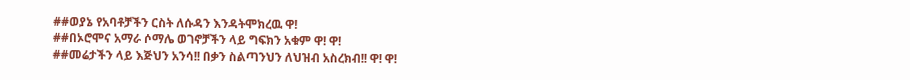##ወያኔ የአባቶቻችን ርስት ለሱዳን እንዳትሞክረዉ ዋ!
##በኦሮሞና አማራ ሶማሌ ወገኖቻችን ላይ ግፍክን አቁም ዋ! ዋ!
##መሬታችን ላይ እጅህን አንሳ!! በቃን ስልጣንህን ለህዝብ አስረክብ!! ዋ! ዋ!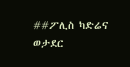##ፖሊስ ካድሬና ወታደር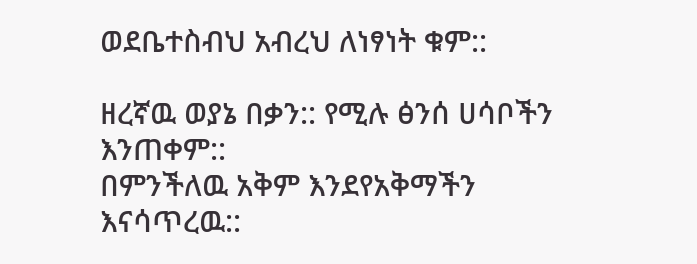ወደቤተስብህ አብረህ ለነፃነት ቁም::

ዘረኛዉ ወያኔ በቃን:: የሚሉ ፅንሰ ሀሳቦችን እንጠቀም::
በምንችለዉ አቅም እንደየአቅማችን እናሳጥረዉ::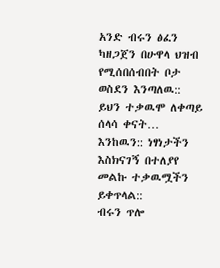አንድ ብሩን ፅፈን ካዘጋጀን በሁዋላ ህዝብ የሚሰበሰብበት ቦታ ወስደን እንጣለዉ::
ይህን ተቃዉሞ ለቀጣይ ሰላሳ ቀናት… እንከዉን:: ነፃነታችን እስክናገኝ በተለያየ መልኩ ተቃዉሟችን ይቀጥላል::
ብሩን ጥሎ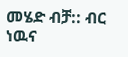መሄድ ብቻ:: ብር ነዉና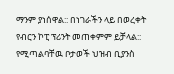ማንም ያነሰዋል:: በነገራችን ላይ በወረቀት የብርን ኮፒ ፕሪንት መጠቀምም ይቻላል::
የሚጣልባቸዉ ቦታወች ህዝብ ቢያንስ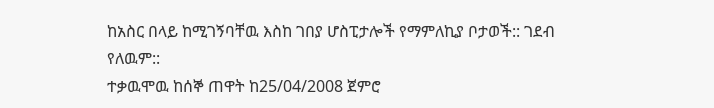ከአስር በላይ ከሚገኝባቸዉ እስከ ገበያ ሆስፒታሎች የማምለኪያ ቦታወች:: ገደብ የለዉም::
ተቃዉሞዉ ከሰኞ ጠዋት ከ25/04/2008 ጀምሮ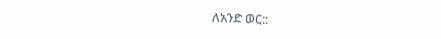ለአንድ ወር::